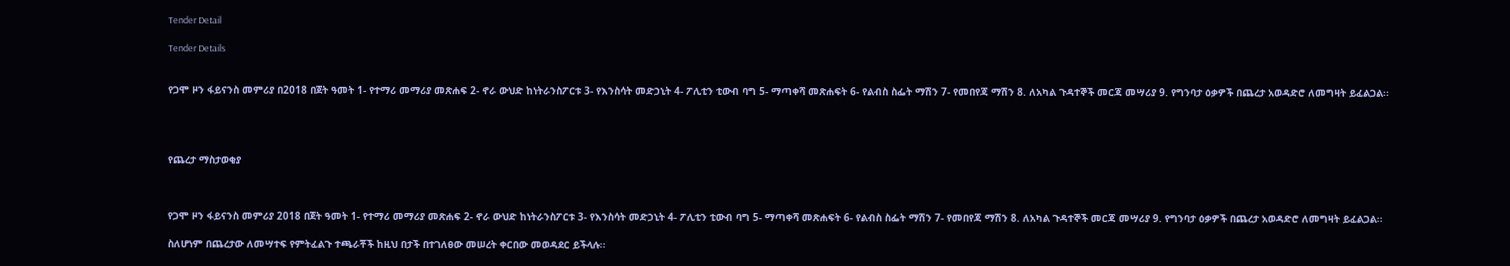Tender Detail

Tender Details


የጋሞ ዞን ፋይናንስ መምሪያ በ2018 በጀት ዓመት 1- የተማሪ መማሪያ መጽሐፍ 2- ኖራ ውህድ ከነትራንስፖርቱ 3- የእንስሳት መድኃኒት 4- ፖሊቲን ቲውብ ባግ 5- ማጣቀሻ መጽሐፍት 6- የልብስ ስፌት ማሽን 7- የመበየጃ ማሽን 8. ለአካል ጉዳተኞች መርጃ መሣሪያ 9. የግንባታ ዕቃዎች በጨረታ አወዳድሮ ለመግዛት ይፈልጋል፡፡




የጨረታ ማስታወቂያ



የጋሞ ዞን ፋይናንስ መምሪያ 2018 በጀት ዓመት 1- የተማሪ መማሪያ መጽሐፍ 2- ኖራ ውህድ ከነትራንስፖርቱ 3- የእንስሳት መድኃኒት 4- ፖሊቲን ቲውብ ባግ 5- ማጣቀሻ መጽሐፍት 6- የልብስ ስፌት ማሽን 7- የመበየጃ ማሽን 8. ለአካል ጉዳተኞች መርጃ መሣሪያ 9. የግንባታ ዕቃዎች በጨረታ አወዳድሮ ለመግዛት ይፈልጋል፡፡

ስለሆነም በጨረታው ለመሣተፍ የምትፈልጉ ተጫራቾች ከዚህ በታች በተገለፀው መሠረት ቀርበው መወዳደር ይችላሉ፡፡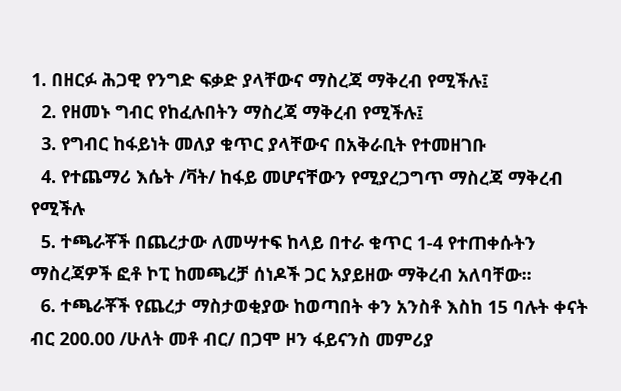1. በዘርፉ ሕጋዊ የንግድ ፍቃድ ያላቸውና ማስረጃ ማቅረብ የሚችሉ፤
  2. የዘመኑ ግብር የከፈሉበትን ማስረጃ ማቅረብ የሚችሉ፤
  3. የግብር ከፋይነት መለያ ቁጥር ያላቸውና በአቅራቢት የተመዘገቡ
  4. የተጨማሪ እሴት /ቫት/ ከፋይ መሆናቸውን የሚያረጋግጥ ማስረጃ ማቅረብ የሚችሉ
  5. ተጫራቾች በጨረታው ለመሣተፍ ከላይ በተራ ቁጥር 1-4 የተጠቀሱትን ማስረጃዎች ፎቶ ኮፒ ከመጫረቻ ሰነዶች ጋር አያይዘው ማቅረብ አለባቸው፡፡
  6. ተጫራቾች የጨረታ ማስታወቂያው ከወጣበት ቀን አንስቶ እስከ 15 ባሉት ቀናት ብር 200.00 /ሁለት መቶ ብር/ በጋሞ ዞን ፋይናንስ መምሪያ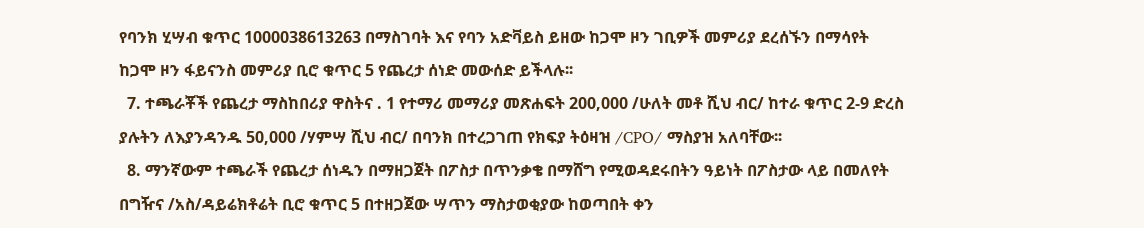የባንክ ሂሣብ ቁጥር 1000038613263 በማስገባት እና የባን አድቫይስ ይዘው ከጋሞ ዞን ገቢዎች መምሪያ ደረሰኙን በማሳየት ከጋሞ ዞን ፋይናንስ መምሪያ ቢሮ ቁጥር 5 የጨረታ ሰነድ መውሰድ ይችላሉ፡፡
  7. ተጫራቾች የጨረታ ማስከበሪያ ዋስትና . 1 የተማሪ መማሪያ መጽሐፍት 200,000 /ሁለት መቶ ሺህ ብር/ ከተራ ቁጥር 2-9 ድረስ ያሉትን ለእያንዳንዱ 50,000 /ሃምሣ ሺህ ብር/ በባንክ በተረጋገጠ የክፍያ ትዕዛዝ /CPO/ ማስያዝ አለባቸው፡፡
  8. ማንኛውም ተጫራች የጨረታ ሰነዱን በማዘጋጀት በፖስታ በጥንቃቄ በማሸግ የሚወዳደሩበትን ዓይነት በፖስታው ላይ በመለየት በግዥና /አስ/ዳይሬክቶሬት ቢሮ ቁጥር 5 በተዘጋጀው ሣጥን ማስታወቂያው ከወጣበት ቀን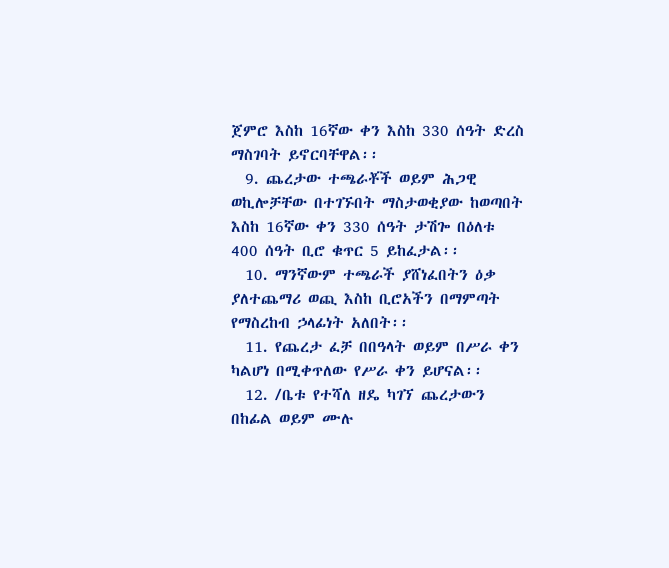ጀምሮ እስከ 16ኛው ቀን እስከ 330 ሰዓት ድረስ ማስገባት ይኖርባቸዋል፡፡
  9. ጨረታው ተጫራቾች ወይም ሕጋዊ ወኪሎቻቸው በተገኙበት ማስታወቂያው ከወጣበት እስከ 16ኛው ቀን 330 ሰዓት ታሽጐ በዕለቱ 400 ሰዓት ቢሮ ቁጥር 5 ይከፈታል፡፡
  10. ማንኛውም ተጫራች ያሸነፈበትን ዕቃ ያለተጨማሪ ወጪ እስከ ቢሮአችን በማምጣት የማስረከብ ኃላፊነት አለበት፡፡
  11. የጨረታ ፈቻ በበዓላት ወይም በሥራ ቀን ካልሆነ በሚቀጥለው የሥራ ቀን ይሆናል፡፡
  12. /ቤቱ የተሻለ ዘዴ ካገኘ ጨረታውን በከፊል ወይም ሙሉ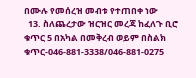በሙሉ የመሰረዝ መብቱ የተጠበቀ ነው
  13. ስለጨረታው ዝርዝር መረጃ ከፈለጉ ቢሮ ቁጥር 5 በአካል በመቅረብ ወይም በስልክ ቁጥር-046-881-3338/046-881-0275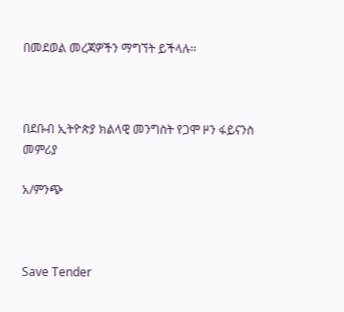በመደወል መረጃዎችን ማግኘት ይችላሉ፡፡



በደቡብ ኢትዮጵያ ክልላዊ መንግስት የጋሞ ዞን ፋይናንስ መምሪያ

አ/ምንጭ



Save Tender